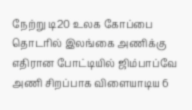நேற்று டி20 உலக கோப்பை தொடரில் இலங்கை அணிக்கு எதிரான போட்டியில் ஜிம்பாப்வே அணி சிறப்பாக விளையாடிய 6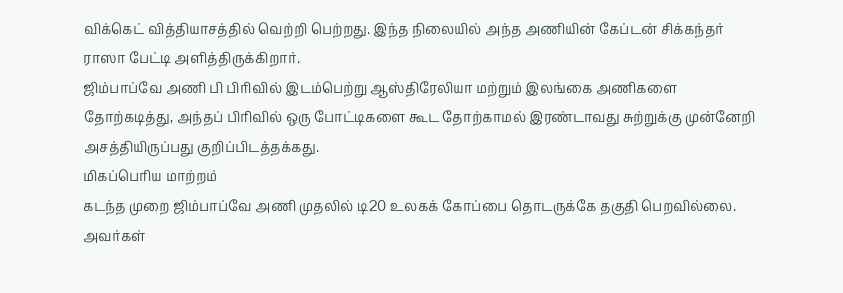விக்கெட் வித்தியாசத்தில் வெற்றி பெற்றது. இந்த நிலையில் அந்த அணியின் கேப்டன் சிக்கந்தர் ராஸா பேட்டி அளித்திருக்கிறார்.
ஜிம்பாப்வே அணி பி பிரிவில் இடம்பெற்று ஆஸ்திரேலியா மற்றும் இலங்கை அணிகளை தோற்கடித்து, அந்தப் பிரிவில் ஒரு போட்டிகளை கூட தோற்காமல் இரண்டாவது சுற்றுக்கு முன்னேறி அசத்தியிருப்பது குறிப்பிடத்தக்கது.
மிகப்பெரிய மாற்றம்
கடந்த முறை ஜிம்பாப்வே அணி முதலில் டி20 உலகக் கோப்பை தொடருக்கே தகுதி பெறவில்லை. அவர்கள்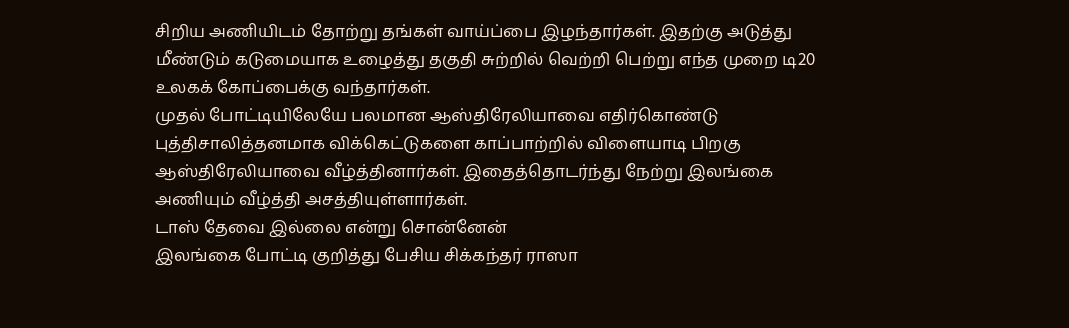சிறிய அணியிடம் தோற்று தங்கள் வாய்ப்பை இழந்தார்கள். இதற்கு அடுத்து மீண்டும் கடுமையாக உழைத்து தகுதி சுற்றில் வெற்றி பெற்று எந்த முறை டி20 உலகக் கோப்பைக்கு வந்தார்கள்.
முதல் போட்டியிலேயே பலமான ஆஸ்திரேலியாவை எதிர்கொண்டு புத்திசாலித்தனமாக விக்கெட்டுகளை காப்பாற்றில் விளையாடி பிறகு ஆஸ்திரேலியாவை வீழ்த்தினார்கள். இதைத்தொடர்ந்து நேற்று இலங்கை அணியும் வீழ்த்தி அசத்தியுள்ளார்கள்.
டாஸ் தேவை இல்லை என்று சொன்னேன்
இலங்கை போட்டி குறித்து பேசிய சிக்கந்தர் ராஸா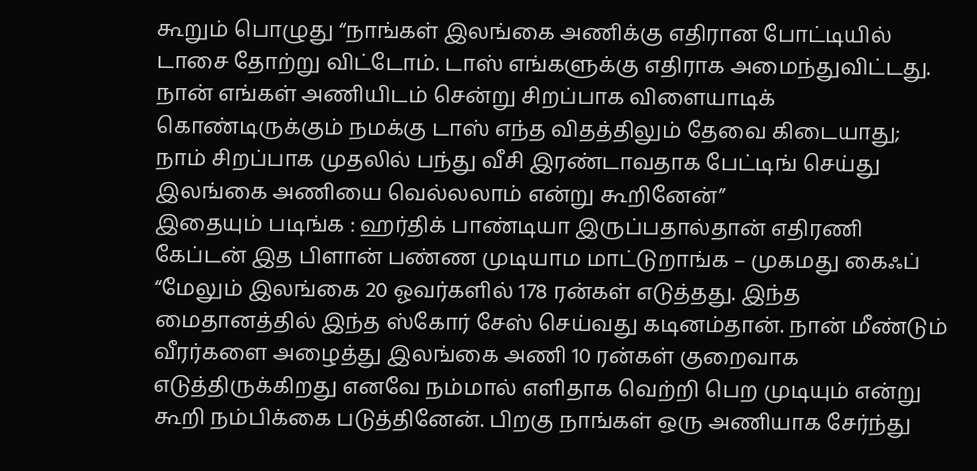கூறும் பொழுது “நாங்கள் இலங்கை அணிக்கு எதிரான போட்டியில் டாசை தோற்று விட்டோம். டாஸ் எங்களுக்கு எதிராக அமைந்துவிட்டது. நான் எங்கள் அணியிடம் சென்று சிறப்பாக விளையாடிக் கொண்டிருக்கும் நமக்கு டாஸ் எந்த விதத்திலும் தேவை கிடையாது; நாம் சிறப்பாக முதலில் பந்து வீசி இரண்டாவதாக பேட்டிங் செய்து இலங்கை அணியை வெல்லலாம் என்று கூறினேன்”
இதையும் படிங்க : ஹர்திக் பாண்டியா இருப்பதால்தான் எதிரணி கேப்டன் இத பிளான் பண்ண முடியாம மாட்டுறாங்க – முகமது கைஃப்
“மேலும் இலங்கை 20 ஓவர்களில் 178 ரன்கள் எடுத்தது. இந்த மைதானத்தில் இந்த ஸ்கோர் சேஸ் செய்வது கடினம்தான். நான் மீண்டும் வீரர்களை அழைத்து இலங்கை அணி 10 ரன்கள் குறைவாக எடுத்திருக்கிறது எனவே நம்மால் எளிதாக வெற்றி பெற முடியும் என்று கூறி நம்பிக்கை படுத்தினேன். பிறகு நாங்கள் ஒரு அணியாக சேர்ந்து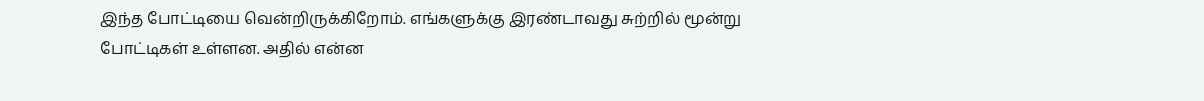இந்த போட்டியை வென்றிருக்கிறோம். எங்களுக்கு இரண்டாவது சுற்றில் மூன்று போட்டிகள் உள்ளன. அதில் என்ன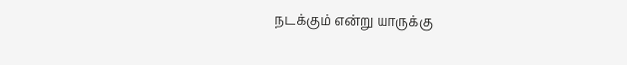நடக்கும் என்று யாருக்கு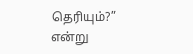தெரியும்?” என்று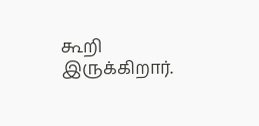கூறி இருக்கிறார்.